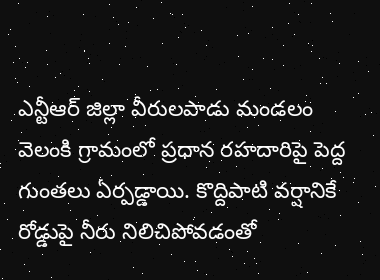ఎన్టీఆర్ జిల్లా వీరులపాడు మండలం వెలంకి గ్రామంలో ప్రధాన రహదారిపై పెద్ద గుంతలు ఏర్పడ్డాయి. కొద్దిపాటి వర్షానికే రోడ్డుపై నీరు నిలిచిపోవడంతో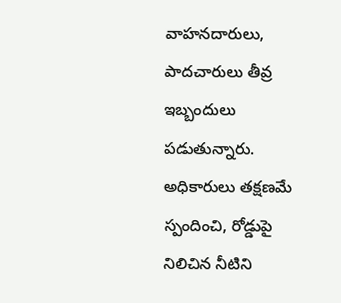వాహనదారులు, పాదచారులు తీవ్ర ఇబ్బందులు పడుతున్నారు. అధికారులు తక్షణమే స్పందించి, రోడ్డుపై నిలిచిన నీటిని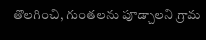తొలగించి, గుంతలను పూడ్చాలని గ్రామ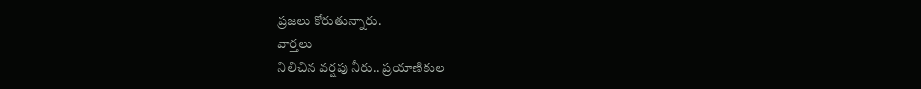ప్రజలు కోరుతున్నారు.
వార్తలు
నిలిచిన వర్షపు నీరు.. ప్రయాణికుల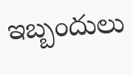ఇబ్బందులు